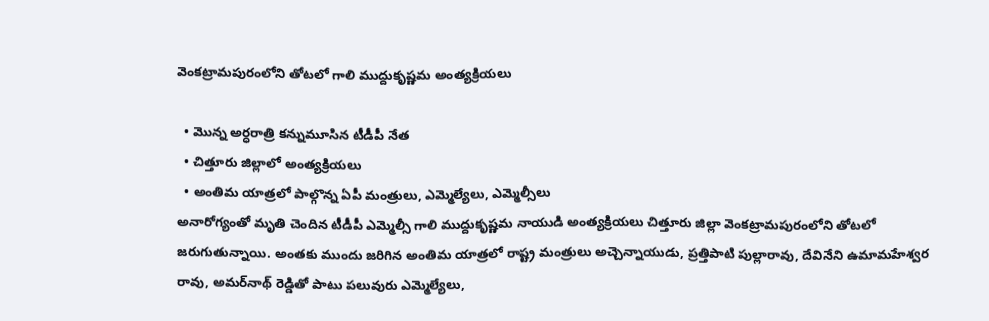వెంకట్రామపురంలోని తోటలో గాలి ముద్దుకృష్ణమ అంత్యక్రియలు

  • మొన్న అర్ధరాత్రి కన్నుమూసిన టీడీపీ నేత
  • చిత్తూరు జిల్లాలో అంత్యక్రియలు
  • అంతిమ యాత్రలో పాల్గొన్న ఏపీ మంత్రులు, ఎమ్మెల్యేలు, ఎమ్మెల్సీలు
అనారోగ్యంతో మృతి చెందిన టీడీపీ ఎమ్మెల్సీ గాలి ముద్దుకృష్ణమ నాయుడి అంత్యక్రియలు చిత్తూరు జిల్లా వెంకట్రామపురంలోని తోటలో జరుగుతున్నాయి. అంతకు ముందు జరిగిన అంతిమ యాత్రలో రాష్ట్ర మంత్రులు అచ్చెన్నాయుడు, ప్రత్తిపాటి పుల్లారావు, దేవినేని ఉమామహేశ్వర రావు, అమర్‌నాథ్ రెడ్డితో పాటు పలువురు ఎమ్మెల్యేలు,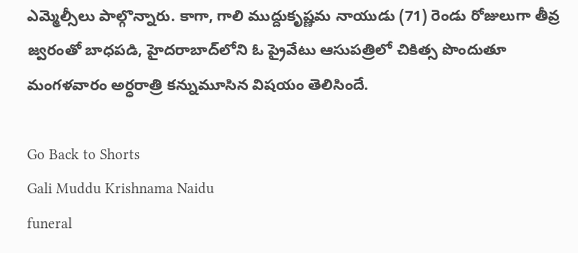ఎమ్మెల్సీలు పాల్గొన్నారు. కాగా, గాలి ముద్దుకృష్ణమ నాయుడు (71) రెండు రోజులుగా తీవ్ర జ్వరంతో బాధపడి, హైదరాబాద్‌లోని ఓ ప్రైవేటు ఆసుపత్రిలో చికిత్స పొందుతూ మంగళవారం అర్ధరాత్రి కన్నుమూసిన విషయం తెలిసిందే.

Go Back to Shorts
Gali Muddu Krishnama Naidu
funeral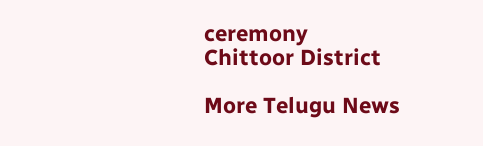ceremony
Chittoor District

More Telugu News